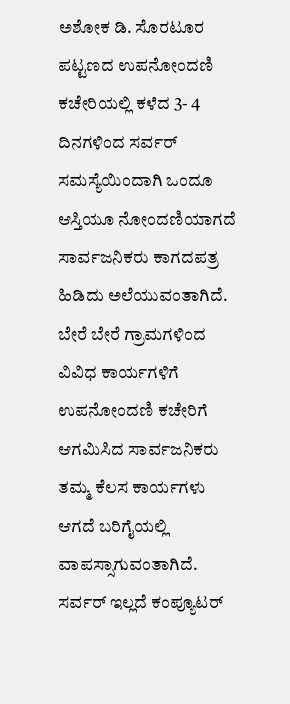ಅಶೋಕ ಡಿ. ಸೊರಟೂರ
ಪಟ್ಟಣದ ಉಪನೋಂದಣಿ ಕಚೇರಿಯಲ್ಲಿ ಕಳೆದ 3- 4 ದಿನಗಳಿಂದ ಸರ್ವರ್ ಸಮಸ್ಯೆಯಿಂದಾಗಿ ಒಂದೂ ಆಸ್ತಿಯೂ ನೋಂದಣಿಯಾಗದೆ ಸಾರ್ವಜನಿಕರು ಕಾಗದಪತ್ರ ಹಿಡಿದು ಅಲೆಯುವಂತಾಗಿದೆ. ಬೇರೆ ಬೇರೆ ಗ್ರಾಮಗಳಿಂದ ವಿವಿಧ ಕಾರ್ಯಗಳಿಗೆ ಉಪನೋಂದಣಿ ಕಚೇರಿಗೆ ಆಗಮಿಸಿದ ಸಾರ್ವಜನಿಕರು ತಮ್ಮ ಕೆಲಸ ಕಾರ್ಯಗಳು ಆಗದೆ ಬರಿಗೈಯಲ್ಲಿ ವಾಪಸ್ಸಾಗುವಂತಾಗಿದೆ. ಸರ್ವರ್ ಇಲ್ಲದೆ ಕಂಪ್ಯೂಟರ್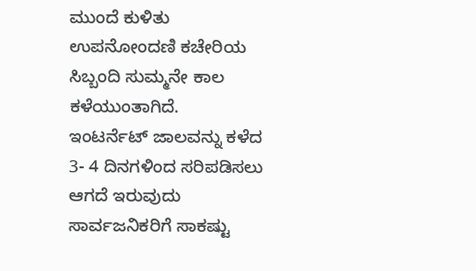ಮುಂದೆ ಕುಳಿತು ಉಪನೋಂದಣಿ ಕಚೇರಿಯ ಸಿಬ್ಬಂದಿ ಸುಮ್ಮನೇ ಕಾಲ ಕಳೆಯುಂತಾಗಿದೆ.
ಇಂಟರ್ನೆಟ್ ಜಾಲವನ್ನು ಕಳೆದ 3- 4 ದಿನಗಳಿಂದ ಸರಿಪಡಿಸಲು ಆಗದೆ ಇರುವುದು ಸಾರ್ವಜನಿಕರಿಗೆ ಸಾಕಷ್ಟು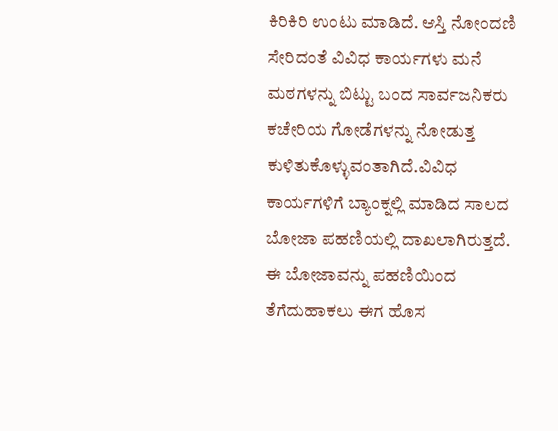ಕಿರಿಕಿರಿ ಉಂಟು ಮಾಡಿದೆ. ಆಸ್ತಿ ನೋಂದಣಿ ಸೇರಿದಂತೆ ವಿವಿಧ ಕಾರ್ಯಗಳು ಮನೆ ಮಠಗಳನ್ನು ಬಿಟ್ಟು ಬಂದ ಸಾರ್ವಜನಿಕರು ಕಚೇರಿಯ ಗೋಡೆಗಳನ್ನು ನೋಡುತ್ತ ಕುಳಿತುಕೊಳ್ಳುವಂತಾಗಿದೆ.ವಿವಿಧ ಕಾರ್ಯಗಳಿಗೆ ಬ್ಯಾಂಕ್ನಲ್ಲಿ ಮಾಡಿದ ಸಾಲದ ಬೋಜಾ ಪಹಣಿಯಲ್ಲಿ ದಾಖಲಾಗಿರುತ್ತದೆ. ಈ ಬೋಜಾವನ್ನು ಪಹಣಿಯಿಂದ ತೆಗೆದುಹಾಕಲು ಈಗ ಹೊಸ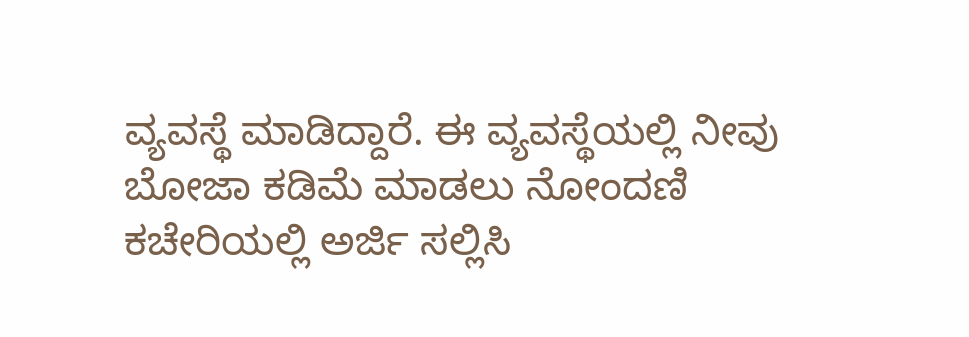ವ್ಯವಸ್ಥೆ ಮಾಡಿದ್ದಾರೆ. ಈ ವ್ಯವಸ್ಥೆಯಲ್ಲಿ ನೀವು ಬೋಜಾ ಕಡಿಮೆ ಮಾಡಲು ನೋಂದಣಿ ಕಚೇರಿಯಲ್ಲಿ ಅರ್ಜಿ ಸಲ್ಲಿಸಿ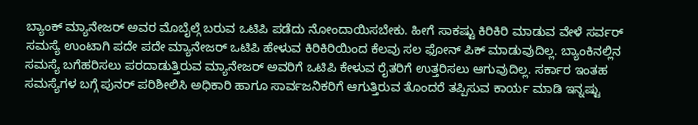ಬ್ಯಾಂಕ್ ಮ್ಯಾನೇಜರ್ ಅವರ ಮೊಬೈಲ್ಗೆ ಬರುವ ಒಟಿಪಿ ಪಡೆದು ನೋಂದಾಯಿಸಬೇಕು. ಹೀಗೆ ಸಾಕಷ್ಟು ಕಿರಿಕಿರಿ ಮಾಡುವ ವೇಳೆ ಸರ್ವರ್ ಸಮಸ್ಯೆ ಉಂಟಾಗಿ ಪದೇ ಪದೇ ಮ್ಯಾನೇಜರ್ ಒಟಿಪಿ ಹೇಳುವ ಕಿರಿಕಿರಿಯಿಂದ ಕೆಲವು ಸಲ ಫೋನ್ ಪಿಕ್ ಮಾಡುವುದಿಲ್ಲ. ಬ್ಯಾಂಕಿನಲ್ಲಿನ ಸಮಸ್ಯೆ ಬಗೆಹರಿಸಲು ಪರದಾಡುತ್ತಿರುವ ಮ್ಯಾನೇಜರ್ ಅವರಿಗೆ ಒಟಿಪಿ ಕೇಳುವ ರೈತರಿಗೆ ಉತ್ತರಿಸಲು ಆಗುವುದಿಲ್ಲ. ಸರ್ಕಾರ ಇಂತಹ ಸಮಸ್ಯೆಗಳ ಬಗ್ಗೆ ಪುನರ್ ಪರಿಶೀಲಿಸಿ ಅಧಿಕಾರಿ ಹಾಗೂ ಸಾರ್ವಜನಿಕರಿಗೆ ಆಗುತ್ತಿರುವ ತೊಂದರೆ ತಪ್ಪಿಸುವ ಕಾರ್ಯ ಮಾಡಿ ಇನ್ನಷ್ಟು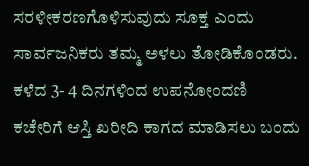ಸರಳೀಕರಣಗೊಳಿಸುವುದು ಸೂಕ್ತ ಎಂದು ಸಾರ್ವಜನಿಕರು ತಮ್ಮ ಅಳಲು ತೋಡಿಕೊಂಡರು.
ಕಳೆದ 3- 4 ದಿನಗಳಿಂದ ಉಪನೋಂದಣಿ ಕಚೇರಿಗೆ ಆಸ್ತಿ ಖರೀದಿ ಕಾಗದ ಮಾಡಿಸಲು ಬಂದು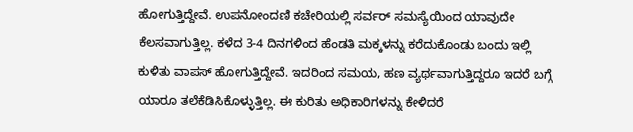ಹೋಗುತ್ತಿದ್ದೇವೆ. ಉಪನೋಂದಣಿ ಕಚೇರಿಯಲ್ಲಿ ಸರ್ವರ್ ಸಮಸ್ಯೆಯಿಂದ ಯಾವುದೇ ಕೆಲಸವಾಗುತ್ತಿಲ್ಲ. ಕಳೆದ 3-4 ದಿನಗಳಿಂದ ಹೆಂಡತಿ ಮಕ್ಕಳನ್ನು ಕರೆದುಕೊಂಡು ಬಂದು ಇಲ್ಲಿ ಕುಳಿತು ವಾಪಸ್ ಹೋಗುತ್ತಿದ್ದೇವೆ. ಇದರಿಂದ ಸಮಯ, ಹಣ ವ್ಯರ್ಥವಾಗುತ್ತಿದ್ದರೂ ಇದರೆ ಬಗ್ಗೆ ಯಾರೂ ತಲೆಕೆಡಿಸಿಕೊಳ್ಳುತ್ತಿಲ್ಲ. ಈ ಕುರಿತು ಅಧಿಕಾರಿಗಳನ್ನು ಕೇಳಿದರೆ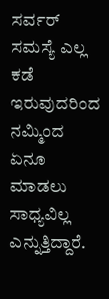ಸರ್ವರ್ ಸಮಸ್ಯೆ ಎಲ್ಲ ಕಡೆ ಇರುವುದರಿಂದ ನಮ್ಮಿಂದ ಏನೂ ಮಾಡಲು ಸಾಧ್ಯವಿಲ್ಲ ಎನ್ನುತ್ತಿದ್ದಾರೆ.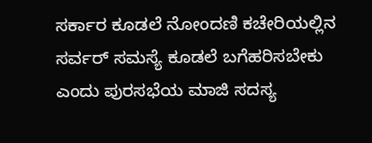ಸರ್ಕಾರ ಕೂಡಲೆ ನೋಂದಣಿ ಕಚೇರಿಯಲ್ಲಿನ ಸರ್ವರ್ ಸಮಸ್ಯೆ ಕೂಡಲೆ ಬಗೆಹರಿಸಬೇಕು ಎಂದು ಪುರಸಭೆಯ ಮಾಜಿ ಸದಸ್ಯ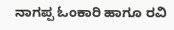ನಾಗಪ್ಪ ಓಂಕಾರಿ ಹಾಗೂ ರವಿ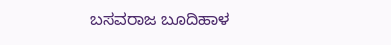ಬಸವರಾಜ ಬೂದಿಹಾಳ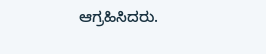ಆಗ್ರಹಿಸಿದರು.